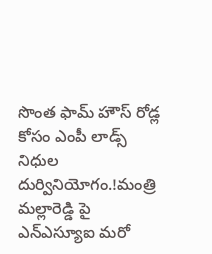సొంత ఫామ్ హౌస్ రోడ్ల కోసం ఎంపీ లాడ్స్ నిధుల దుర్వినియోగం.!మంత్రి మల్లారెడ్డి పై ఎన్ఎస్యూఐ మరో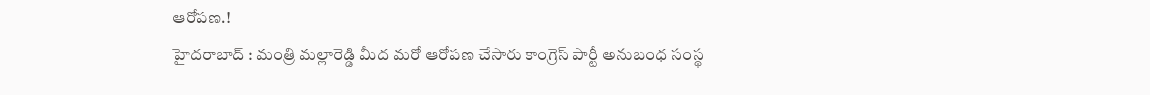ఆరోపణ.!
హైదరాబాద్ : మంత్రి మల్లారెడ్డి మీద మరో ఆరోపణ చేసారు కాంగ్రెస్ పార్టీ అనుబంధ సంస్థ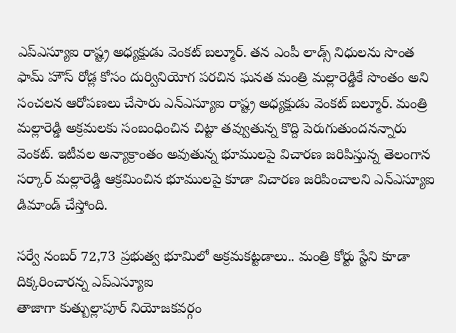ఎప్ఎస్యూఐ రాష్ట్ర అధ్యక్షుడు వెంకట్ బల్మూర్. తన ఎంపీ లాడ్స్ నిధులను సొంత ఫామ్ హౌస్ రోడ్ల కోసం దుర్వినియోగ పరచిన ఘనత మంత్రి మల్లారెడ్డికే సొంతం అని సంచలన ఆరోపణలు చేసారు ఎన్ఎస్యూఐ రాష్ట్ర అధ్యక్షుడు వెంకట్ బల్మూర్. మంత్రి మల్లారెడ్డి అక్రమలకు సంబంధించిన చిట్టా తవ్వుతున్న కొద్ది పెరుగుతుందనన్నారు వెంకట్. ఇటీవల అన్యాక్రాంతం అవుతున్న భూములపై విచారణ జరిపిస్తున్న తెలంగాన సర్కార్ మల్లారెడ్డి ఆక్రమించిన భూములపై కూడా విచారణ జరిపించాలని ఎన్ఎస్యూఐ డిమాండ్ చేస్తోంది.

సర్వే నంబర్ 72,73 ప్రభుత్వ భూమిలో అక్రమకట్టడాలు.. మంత్రి కోర్టు స్టేని కూడా దిక్కరించారన్న ఎప్ఎస్యూఐ
తాజాగా కుత్బుల్లాపూర్ నియోజకవర్గం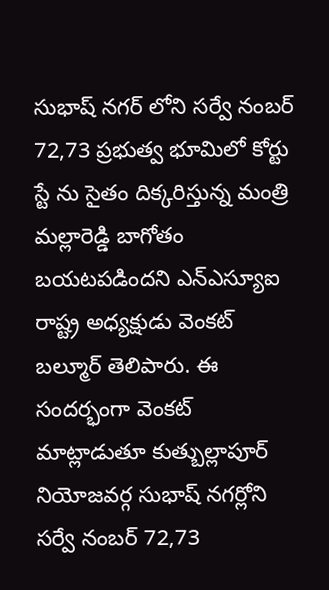సుభాష్ నగర్ లోని సర్వే నంబర్ 72,73 ప్రభుత్వ భూమిలో కోర్టు స్టే ను సైతం దిక్కరిస్తున్న మంత్రి మల్లారెడ్డి బాగోతం బయటపడిందని ఎన్ఎస్యూఐ రాష్ట్ర అధ్యక్షుడు వెంకట్ బల్మూర్ తెలిపారు. ఈ సందర్భంగా వెంకట్ మాట్లాడుతూ కుత్బుల్లాపూర్ నియోజవర్గ సుభాష్ నగర్లోని సర్వే నంబర్ 72,73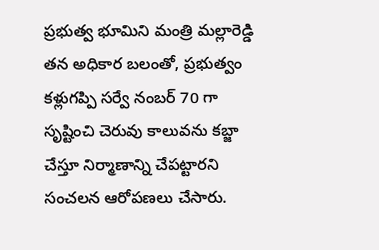ప్రభుత్వ భూమిని మంత్రి మల్లారెడ్డి తన అధికార బలంతో, ప్రభుత్వం కళ్లుగప్పి సర్వే నంబర్ 70 గా సృష్టించి చెరువు కాలువను కబ్జా చేస్తూ నిర్మాణాన్ని చేపట్టారని సంచలన ఆరోపణలు చేసారు.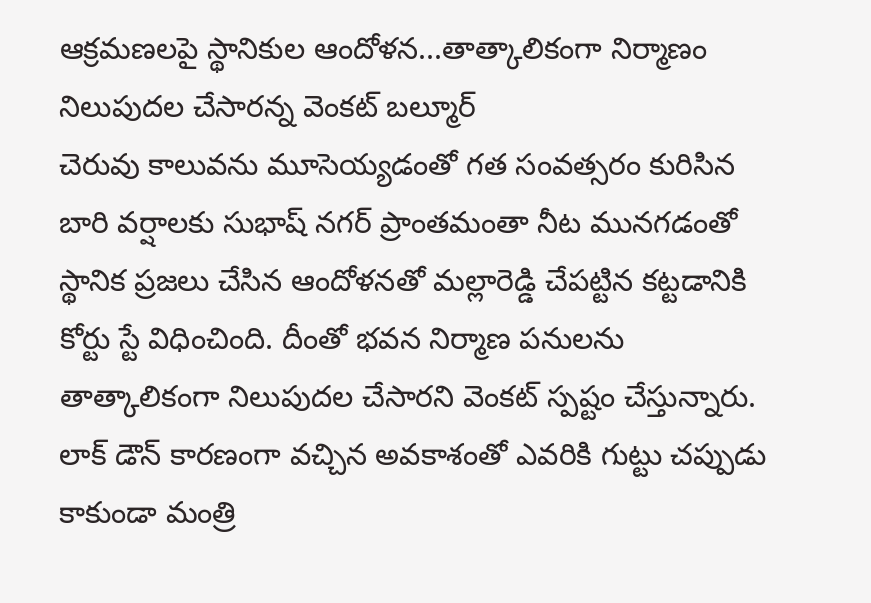ఆక్రమణలపై స్థానికుల ఆందోళన...తాత్కాలికంగా నిర్మాణం నిలుపుదల చేసారన్న వెంకట్ బల్మూర్
చెరువు కాలువను మూసెయ్యడంతో గత సంవత్సరం కురిసిన బారి వర్షాలకు సుభాష్ నగర్ ప్రాంతమంతా నీట మునగడంతో స్థానిక ప్రజలు చేసిన ఆందోళనతో మల్లారెడ్డి చేపట్టిన కట్టడానికి కోర్టు స్టే విధించింది. దీంతో భవన నిర్మాణ పనులను తాత్కాలికంగా నిలుపుదల చేసారని వెంకట్ స్పష్టం చేస్తున్నారు. లాక్ డౌన్ కారణంగా వచ్చిన అవకాశంతో ఎవరికి గుట్టు చప్పుడు కాకుండా మంత్రి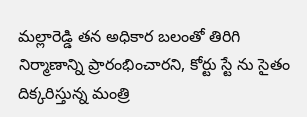మల్లారెడ్డి తన అధికార బలంతో తిరిగి నిర్మాణాన్ని ప్రారంభించారని, కోర్టు స్టే ను సైతం దిక్కరిస్తున్న మంత్రి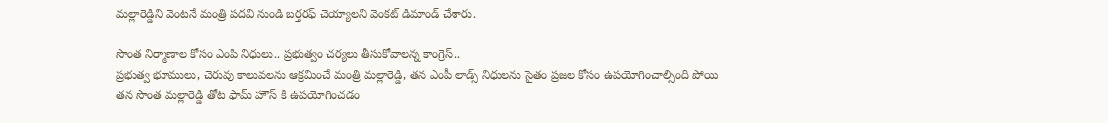మల్లారెడ్డిని వెంటనే మంత్రి పదవి నుండి బర్తరఫ్ చెయ్యాలని వెంకట్ డిమాండ్ చేశారు.

సొంత నిర్మాణాల కోసం ఎంపి నిధులు.. ప్రభుత్వం చర్యలు తీసుకోవాలన్న కాంగ్రెస్..
ప్రభుత్వ భూములు, చెరువు కాలువలను ఆక్రమించే మంత్రి మల్లారెడ్డి, తన ఎంపీ లాడ్స్ నిధులను సైతం ప్రజల కోసం ఉపయోగించాల్సింది పోయి తన సొంత మల్లారెడ్డి తోట ఫామ్ హౌస్ కి ఉపయోగించడం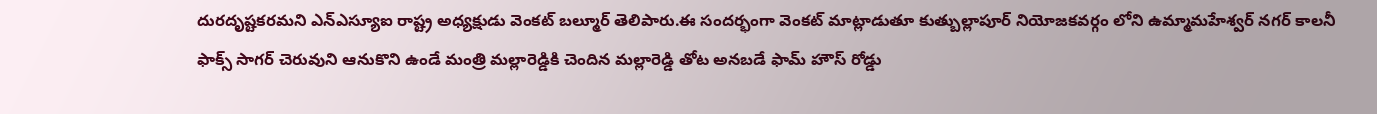దురదృష్టకరమని ఎన్ఎస్యూఐ రాష్ట్ర అధ్యక్షుడు వెంకట్ బల్మూర్ తెలిపారు.ఈ సందర్భంగా వెంకట్ మాట్లాడుతూ కుత్బుల్లాపూర్ నియోజకవర్గం లోని ఉమ్మామహేశ్వర్ నగర్ కాలనీ ఫాక్స్ సాగర్ చెరువుని ఆనుకొని ఉండే మంత్రి మల్లారెడ్డికి చెందిన మల్లారెడ్డి తోట అనబడే ఫామ్ హౌస్ రోడ్డు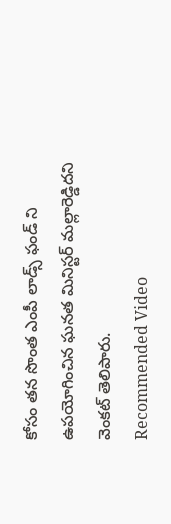కోసం తన సొంత ఎంపీ లాడ్స్ ఫండ్ ని ఉపయోగించిన ఘనత మినిస్టర్ మల్లారెడ్డిదని వెంకట్ తెలిపారు.
Recommended Video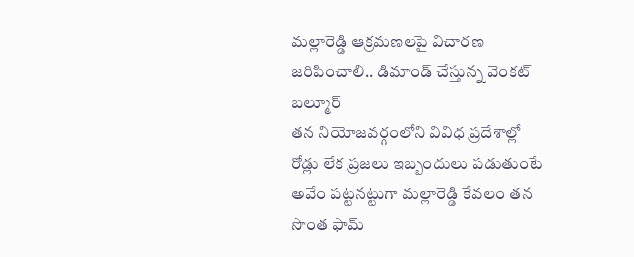మల్లారెడ్డి ఆక్రమణలపై విచారణ జరిపించాలి.. డిమాండ్ చేస్తున్న వెంకట్ బల్మూర్
తన నియోజవర్గంలోని వివిధ ప్రదేశాల్లో రోడ్లు లేక ప్రజలు ఇబ్బందులు పడుతుంటే అవేం పట్టనట్టుగా మల్లారెడ్డి కేవలం తన సొంత ఫామ్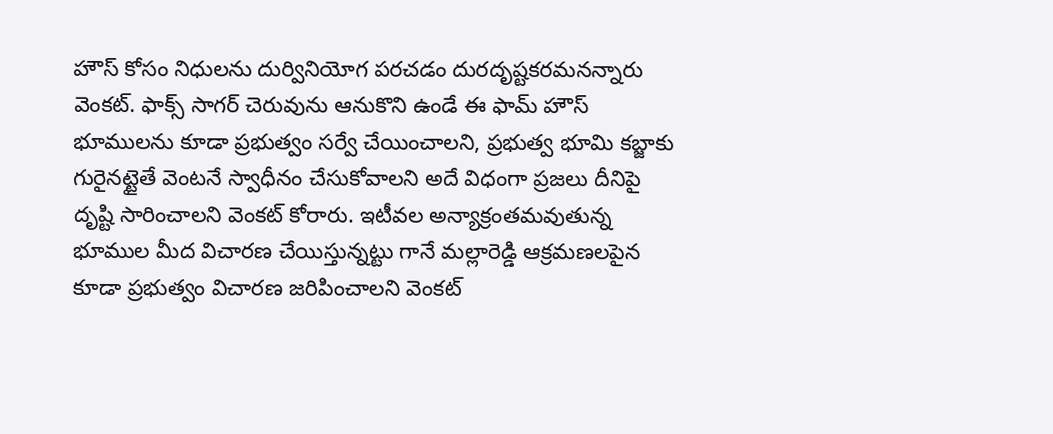హౌస్ కోసం నిధులను దుర్వినియోగ పరచడం దురదృష్టకరమనన్నారు వెంకట్. ఫాక్స్ సాగర్ చెరువును ఆనుకొని ఉండే ఈ ఫామ్ హౌస్ భూములను కూడా ప్రభుత్వం సర్వే చేయించాలని, ప్రభుత్వ భూమి కబ్జాకు గురైనట్టైతే వెంటనే స్వాధీనం చేసుకోవాలని అదే విధంగా ప్రజలు దీనిపై దృష్టి సారించాలని వెంకట్ కోరారు. ఇటీవల అన్యాక్రంతమవుతున్న భూముల మీద విచారణ చేయిస్తున్నట్టు గానే మల్లారెడ్డి ఆక్రమణలపైన కూడా ప్రభుత్వం విచారణ జరిపించాలని వెంకట్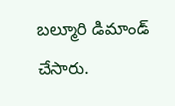బల్మూరి డిమాండ్ చేసారు.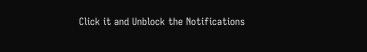Click it and Unblock the Notifications